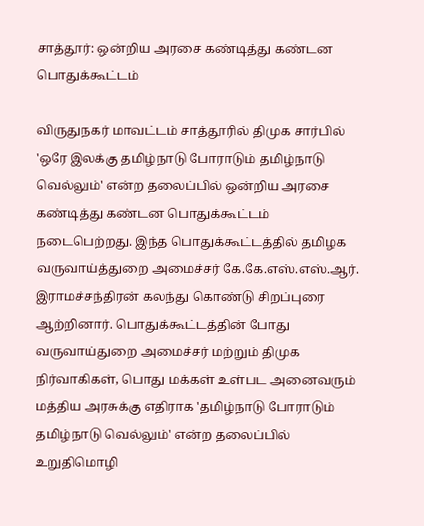சாத்தூர்: ஒன்றிய அரசை கண்டித்து கண்டன பொதுக்கூட்டம்

விருதுநகர் மாவட்டம் சாத்தூரில் திமுக சார்பில் 'ஒரே இலக்கு தமிழ்நாடு போராடும் தமிழ்நாடு வெல்லும்' என்ற தலைப்பில் ஒன்றிய அரசை கண்டித்து கண்டன பொதுக்கூட்டம் நடைபெற்றது. இந்த பொதுக்கூட்டத்தில் தமிழக வருவாய்த்துறை அமைச்சர் கே.கே.எஸ்.எஸ்.ஆர். இராமச்சந்திரன் கலந்து கொண்டு சிறப்புரை ஆற்றினார். பொதுக்கூட்டத்தின் போது வருவாய்துறை அமைச்சர் மற்றும் திமுக நிர்வாகிகள், பொது மக்கள் உள்பட அனைவரும் மத்திய அரசுக்கு எதிராக 'தமிழ்நாடு போராடும் தமிழ்நாடு வெல்லும்' என்ற தலைப்பில் உறுதிமொழி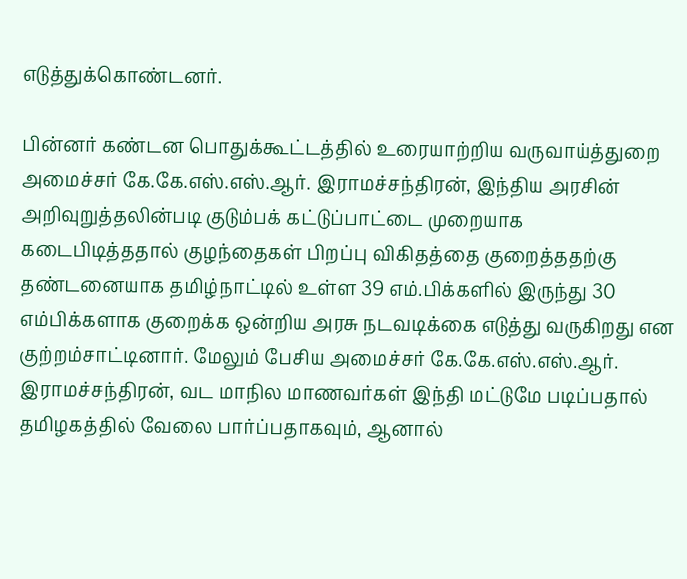எடுத்துக்கொண்டனர்.

பின்னர் கண்டன பொதுக்கூட்டத்தில் உரையாற்றிய வருவாய்த்துறை அமைச்சர் கே.கே.எஸ்.எஸ்.ஆர். இராமச்சந்திரன், இந்திய அரசின் அறிவுறுத்தலின்படி குடும்பக் கட்டுப்பாட்டை முறையாக கடைபிடித்ததால் குழந்தைகள் பிறப்பு விகிதத்தை குறைத்ததற்கு தண்டனையாக தமிழ்நாட்டில் உள்ள 39 எம்.பிக்களில் இருந்து 30 எம்பிக்களாக குறைக்க ஒன்றிய அரசு நடவடிக்கை எடுத்து வருகிறது என குற்றம்சாட்டினார். மேலும் பேசிய அமைச்சர் கே.கே.எஸ்.எஸ்.ஆர். இராமச்சந்திரன், வட மாநில மாணவர்கள் இந்தி மட்டுமே படிப்பதால் தமிழகத்தில் வேலை பார்ப்பதாகவும், ஆனால்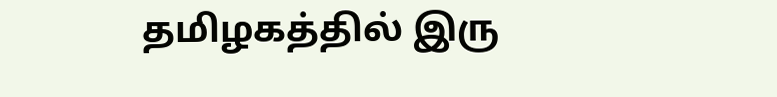தமிழகத்தில் இரு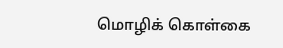மொழிக் கொள்கை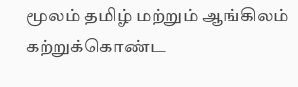மூலம் தமிழ் மற்றும் ஆங்கிலம் கற்றுக்கொண்ட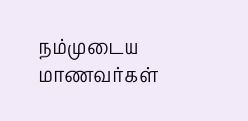நம்முடைய மாணவர்கள்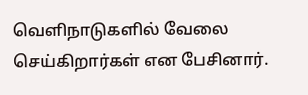வெளிநாடுகளில் வேலை செய்கிறார்கள் என பேசினார்.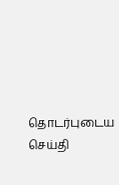தொடர்புடைய செய்தி